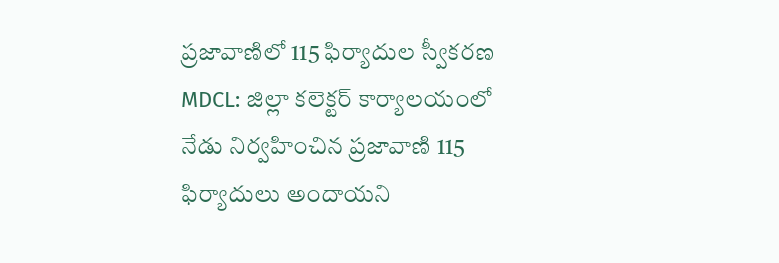ప్రజావాణిలో 115 ఫిర్యాదుల స్వీకరణ
MDCL: జిల్లా కలెక్టర్ కార్యాలయంలో నేడు నిర్వహించిన ప్రజావాణి 115 ఫిర్యాదులు అందాయని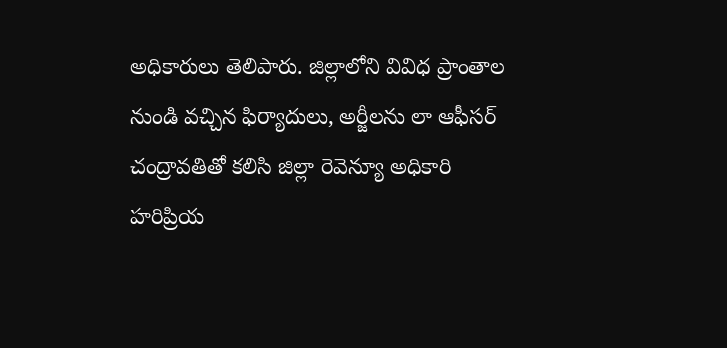అధికారులు తెలిపారు. జిల్లాలోని వివిధ ప్రాంతాల నుండి వచ్చిన ఫిర్యాదులు, అర్జీలను లా ఆఫీసర్ చంద్రావతితో కలిసి జిల్లా రెవెన్యూ అధికారి హరిప్రియ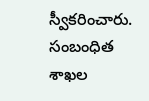స్వీకరించారు. సంబంధిత శాఖల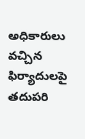అధికారులు వచ్చిన ఫిర్యాదులపై తదుపరి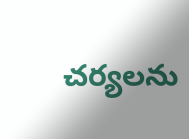చర్యలను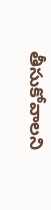తీసుకోవాలని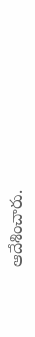ఆదేశించారు.